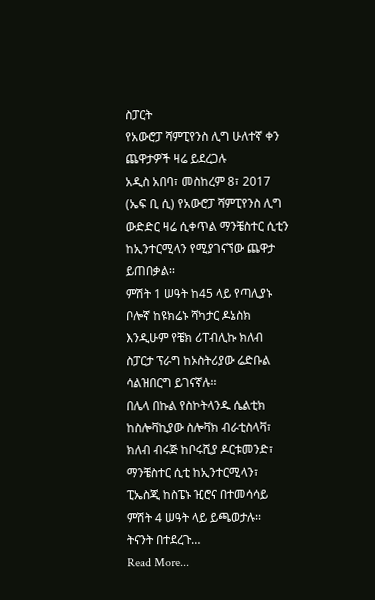ስፓርት
የአውሮፓ ሻምፒየንስ ሊግ ሁለተኛ ቀን ጨዋታዎች ዛሬ ይደረጋሉ
አዲስ አበባ፣ መስከረም 8፣ 2017 (ኤፍ ቢ ሲ) የአውሮፓ ሻምፒየንስ ሊግ ውድድር ዛሬ ሲቀጥል ማንቼስተር ሲቲን ከኢንተርሚላን የሚያገናኘው ጨዋታ ይጠበቃል፡፡
ምሽት 1 ሠዓት ከ45 ላይ የጣሊያኑ ቦሎኛ ከዩክሬኑ ሻካታር ዶኔስክ እንዲሁም የቼክ ሪፐብሊኩ ክለብ ስፓርታ ፕራግ ከኦስትሪያው ሬድቡል ሳልዝበርግ ይገናኛሉ፡፡
በሌላ በኩል የስኮትላንዱ ሴልቲክ ከስሎቫኪያው ስሎቫክ ብራቲስላቫ፣ ክለብ ብሩጅ ከቦሩሺያ ዶርቱመንድ፣ ማንቼስተር ሲቲ ከኢንተርሚላን፣ ፒኤስጂ ከስፔኑ ዢሮና በተመሳሳይ ምሽት 4 ሠዓት ላይ ይጫወታሉ፡፡
ትናንት በተደረጉ…
Read More...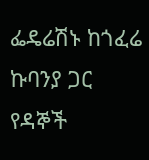ፌዴሬሽኑ ከጎፈሬ ኩባንያ ጋር የዳኞች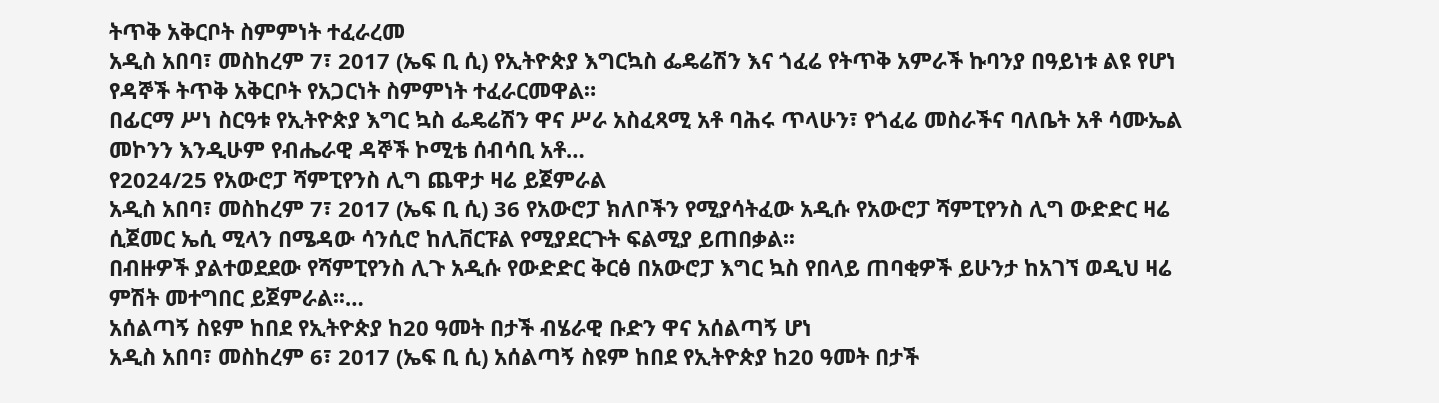ትጥቅ አቅርቦት ስምምነት ተፈራረመ
አዲስ አበባ፣ መስከረም 7፣ 2017 (ኤፍ ቢ ሲ) የኢትዮጵያ እግርኳስ ፌዴሬሽን እና ጎፈሬ የትጥቅ አምራች ኩባንያ በዓይነቱ ልዩ የሆነ የዳኞች ትጥቅ አቅርቦት የአጋርነት ስምምነት ተፈራርመዋል።
በፊርማ ሥነ ስርዓቱ የኢትዮጵያ እግር ኳስ ፌዴሬሽን ዋና ሥራ አስፈጻሚ አቶ ባሕሩ ጥላሁን፣ የጎፈሬ መስራችና ባለቤት አቶ ሳሙኤል መኮንን እንዲሁም የብሔራዊ ዳኞች ኮሚቴ ሰብሳቢ አቶ…
የ2024/25 የአውሮፓ ሻምፒየንስ ሊግ ጨዋታ ዛሬ ይጀምራል
አዲስ አበባ፣ መስከረም 7፣ 2017 (ኤፍ ቢ ሲ) 36 የአውሮፓ ክለቦችን የሚያሳትፈው አዲሱ የአውሮፓ ሻምፒየንስ ሊግ ውድድር ዛሬ ሲጀመር ኤሲ ሚላን በሜዳው ሳንሲሮ ከሊቨርፑል የሚያደርጉት ፍልሚያ ይጠበቃል፡፡
በብዙዎች ያልተወደደው የሻምፒየንስ ሊጉ አዲሱ የውድድር ቅርፅ በአውሮፓ እግር ኳስ የበላይ ጠባቂዎች ይሁንታ ከአገኘ ወዲህ ዛሬ ምሽት መተግበር ይጀምራል፡፡…
አሰልጣኝ ስዩም ከበደ የኢትዮጵያ ከ20 ዓመት በታች ብሄራዊ ቡድን ዋና አሰልጣኝ ሆነ
አዲስ አበባ፣ መስከረም 6፣ 2017 (ኤፍ ቢ ሲ) አሰልጣኝ ስዩም ከበደ የኢትዮጵያ ከ20 ዓመት በታች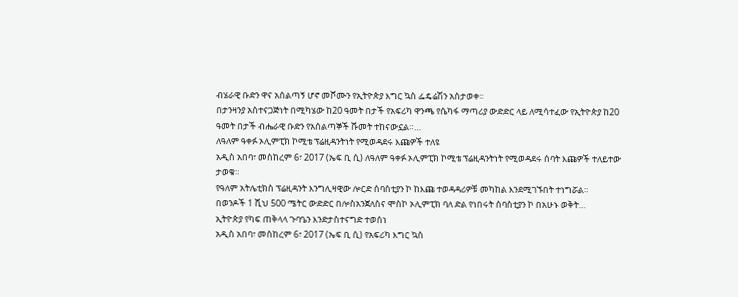ብሄራዊ ቡድን ዋና አሰልጣኝ ሆኖ መሾሙን የኢትዮጵያ እግር ኳስ ፌዴሬሽን አስታወቀ፡፡
በታንዛንያ አስተናጋጅነት በሚካሄው ከ20 ዓመት በታች የአፍሪካ ዋንጫ የሴካፋ ማጣሪያ ውድድር ላይ ለሚሳተፈው የኢትዮጵያ ከ20 ዓመት በታች ብሔራዊ ቡድን የአሰልጣኞች ሹመት ተከናውኗል።…
ለዓለም ዓቀፉ ኦሊምፒክ ኮሚቴ ፕሬዚዳንትነት የሚወዳደሩ እጩዎች ተለዩ
አዲስ አበባ፣ መስከረም 6፣ 2017 (ኤፍ ቢ ሲ) ለዓለም ዓቀፉ ኦሊምፒክ ኮሚቴ ፕሬዚዳንትነት የሚወዳደሩ ሰባት እጩዎች ተለይተው ታወቁ።
የዓለም አትሌቲክስ ፕሬዚዳንት እንግሊዛዊው ሎርድ ሰባስቲያን ኮ ከእጩ ተወዳዳሪዎቹ መካከል እንደሚገኙበት ተነግሯል።
በወንዶች 1 ሺህ 500 ሜትር ውድድር በሎስአንጀለስና ሞስኮ ኦሊምፒክ ባለ ድል የነበሩት ሰባስቲያን ኮ በአሁኑ ወቅት…
ኢትዮጵያ የካፍ ጠቅላላ ጉባዔን እንድታስተናግድ ተወሰነ
አዲስ አበባ፣ መስከረም 6፣ 2017 (ኤፍ ቢ ሲ) የአፍሪካ እግር ኳስ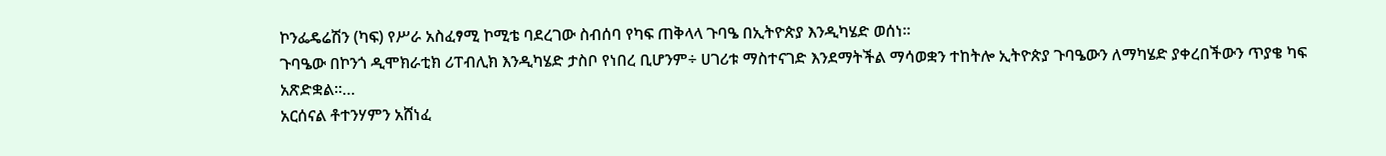ኮንፌዴሬሽን (ካፍ) የሥራ አስፈፃሚ ኮሚቴ ባደረገው ስብሰባ የካፍ ጠቅላላ ጉባዔ በኢትዮጵያ እንዲካሄድ ወሰነ፡፡
ጉባዔው በኮንጎ ዲሞክራቲክ ሪፐብሊክ እንዲካሄድ ታስቦ የነበረ ቢሆንም÷ ሀገሪቱ ማስተናገድ እንደማትችል ማሳወቋን ተከትሎ ኢትዮጵያ ጉባዔውን ለማካሄድ ያቀረበችውን ጥያቄ ካፍ አጽድቋል፡፡…
አርሰናል ቶተንሃምን አሸነፈ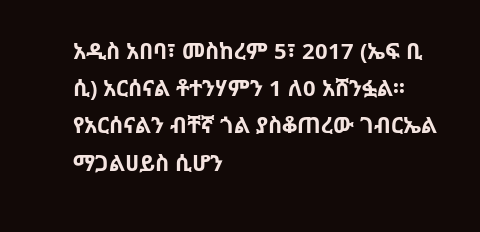አዲስ አበባ፣ መስከረም 5፣ 2017 (ኤፍ ቢ ሲ) አርሰናል ቶተንሃምን 1 ለ0 አሸንፏል፡፡
የአርሰናልን ብቸኛ ጎል ያስቆጠረው ገብርኤል ማጋልሀይስ ሲሆን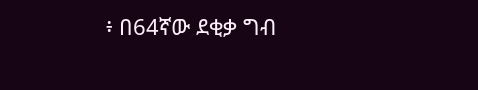፥ በ64ኛው ደቂቃ ግብ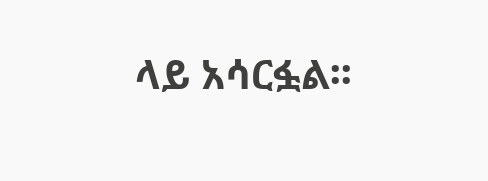ላይ አሳርፏል፡፡